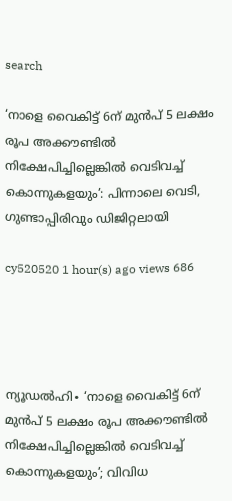search

‘നാളെ വൈകിട്ട് 6ന് മുൻപ് 5 ലക്ഷം രൂപ അക്കൗണ്ടിൽ നിക്ഷേപിച്ചില്ലെങ്കിൽ വെടിവച്ച് കൊന്നുകളയും’: പിന്നാലെ വെടി, ഗുണ്ടാപ്പിരിവ‌ും ഡിജിറ്റലായി

cy520520 1 hour(s) ago views 686




ന്യൂഡൽഹി∙ ‘നാളെ വൈകിട്ട് 6ന് മുൻപ് 5 ലക്ഷം രൂപ അക്കൗണ്ടിൽ നിക്ഷേപിച്ചില്ലെങ്കിൽ വെടിവച്ച് കൊന്നുകളയും’; വിവിധ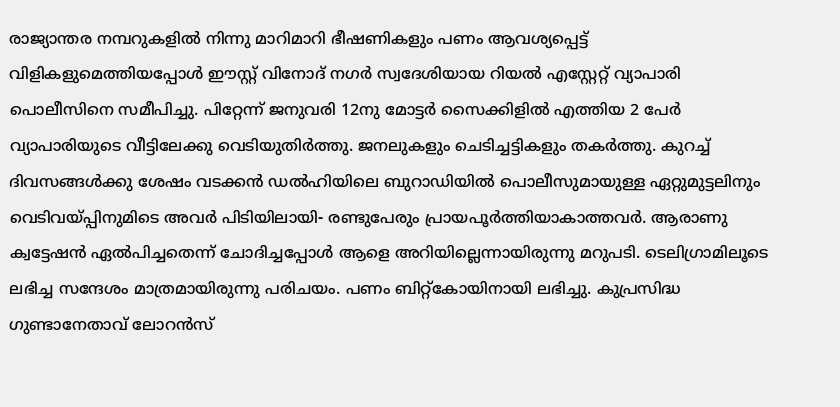രാജ്യാന്തര നമ്പറുകളിൽ നിന്നു മാറിമാറി ഭീഷണികളും പണം ആവശ്യപ്പെട്ട് വിളികളുമെത്തിയപ്പോൾ ഈസ്റ്റ് വിനോദ് നഗർ‌ സ്വദേശിയായ റിയൽ എസ്റ്റേറ്റ് വ്യാപാരി പൊലീസിനെ സമീപിച്ചു. പിറ്റേന്ന് ജനുവരി 12നു മോട്ടർ സൈക്കിളിൽ എത്തിയ 2 പേർ വ്യാപാരിയുടെ വീട്ടിലേക്കു വെടിയുതിർത്തു. ജനലുകളും ചെടിച്ചട്ടികളും തകർത്തു. കുറച്ച് ദിവസങ്ങൾക്കു ശേഷം വടക്കൻ ഡൽഹിയിലെ ബുറാഡിയിൽ പൊലീസുമായുള്ള ഏറ്റുമുട്ടലിനും വെടിവയ്പ്പിനുമിടെ അവർ പിടിയിലായി- രണ്ടുപേരും പ്രായപൂർത്തിയാകാത്തവർ. ആരാണു ക്വട്ടേഷൻ ഏൽപിച്ചതെന്ന് ചോദിച്ചപ്പോൾ ആളെ അറിയില്ലെന്നായിരുന്നു മറുപടി. ടെലിഗ്രാമിലൂടെ ലഭിച്ച സന്ദേശം മാത്രമായിരുന്നു പരിചയം. പണം ബിറ്റ്കോയിനായി ലഭിച്ചു. കുപ്രസിദ്ധ ഗുണ്ടാനേതാവ് ലോറൻസ്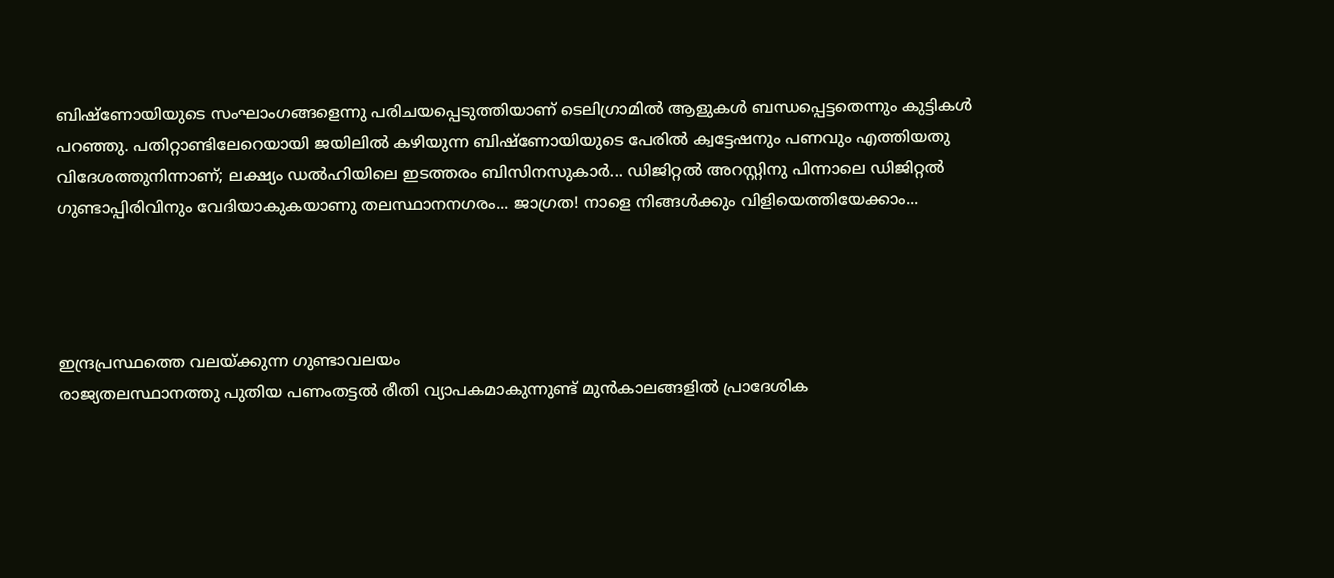ബിഷ്‌ണോയിയുടെ സംഘാംഗങ്ങളെന്നു പരിചയപ്പെടുത്തിയാണ് ടെലിഗ്രാമിൽ ആളുകൾ ബന്ധപ്പെട്ടതെന്നും കുട്ടികൾ പറഞ്ഞു. പതിറ്റാണ്ടിലേറെയായി ജയിലിൽ കഴിയുന്ന ബിഷ്‌ണോയിയുടെ പേരിൽ ക്വട്ടേഷനും പണവും എത്തിയതു വിദേശത്തുനിന്നാണ്; ലക്ഷ്യം ഡൽഹിയിലെ ഇടത്തരം ബിസിനസുകാർ... ഡിജിറ്റൽ അറസ്റ്റിനു പിന്നാലെ ഡിജിറ്റൽ ഗുണ്ടാപ്പിരിവിനും വേദിയാകുകയാണു തലസ്ഥാനനഗരം... ജാഗ്രത! നാളെ നിങ്ങൾക്കും വിളിയെത്തിയേക്കാം...




ഇന്ദ്രപ്രസ്ഥത്തെ വലയ്ക്കുന്ന ഗുണ്ടാവലയം
രാജ്യതലസ്ഥാനത്തു പുതിയ പണംതട്ടൽ രീതി വ്യാപകമാകുന്നുണ്ട് മുൻകാലങ്ങളിൽ പ്രാദേശിക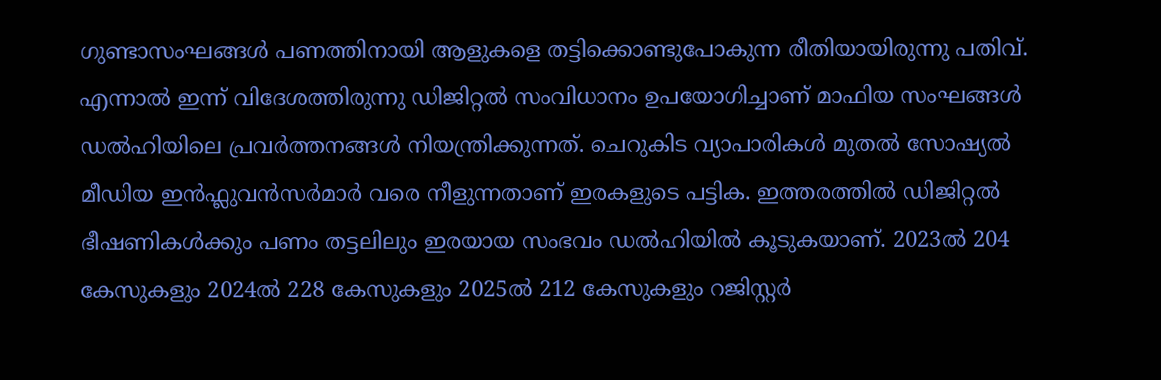ഗുണ്ടാസംഘങ്ങൾ പണത്തിനായി ആളുകളെ തട്ടിക്കൊണ്ടുപോകുന്ന രീതിയായിരുന്നു പതിവ്. എന്നാൽ ഇന്ന് വിദേശത്തിരുന്നു ഡിജിറ്റൽ സംവിധാനം ഉപയോഗിച്ചാണ് മാഫിയ സംഘങ്ങൾ ഡൽഹിയിലെ പ്രവർത്തനങ്ങൾ നിയന്ത്രിക്കുന്നത്. ചെറുകിട വ്യാപാരികൾ മുതൽ സോഷ്യൽ മീഡിയ ഇൻഫ്ലുവൻസർമാർ വരെ നീളുന്നതാണ് ഇരകളുടെ പട്ടിക. ഇത്തരത്തിൽ ഡിജിറ്റൽ ഭീഷണികൾക്കും പണം തട്ടലിലും ഇരയായ സംഭവം ഡൽഹിയിൽ കൂടുകയാണ്. 2023ൽ 204 കേസുകളും 2024ൽ 228 കേസുകളും 2025ൽ 212 കേസുകളും റജിസ്റ്റർ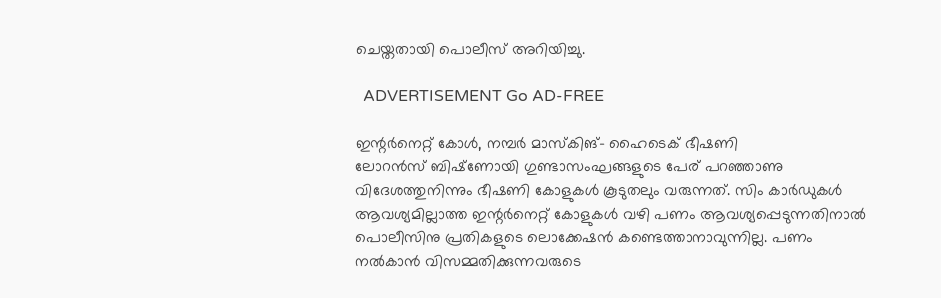ചെയ്തതായി പൊലീസ് അറിയിച്ചു.

  ADVERTISEMENT Go AD-FREE

ഇന്റർനെറ്റ് കോള്‍, നമ്പർ മാസ്കിങ്– ഹൈടെക് ഭീഷണി
ലോറൻസ് ബിഷ്‌ണോയി ഗുണ്ടാസംഘങ്ങളുടെ പേര് പറഞ്ഞാണു വിദേശത്തുനിന്നും ഭീഷണി കോളുകൾ കൂടുതലും വരുന്നത്. സിം കാർഡുകൾ ആവശ്യമില്ലാത്ത ഇന്റർനെറ്റ് കോളുകൾ വഴി പണം ആവശ്യപ്പെടുന്നതിനാൽ പൊലീസിനു പ്രതികളുടെ ലൊക്കേഷൻ കണ്ടെത്താനാവുന്നില്ല. പണം നൽകാൻ വിസമ്മതിക്കുന്നവരുടെ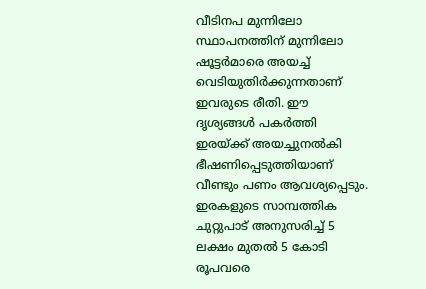വീടിനപ മുന്നിലോ സ്ഥാപനത്തിന് മുന്നിലോ ഷൂട്ടർമാരെ അയച്ച് വെടിയുതിർക്കുന്നതാണ് ഇവരുടെ രീതി. ഈ ദൃശ്യങ്ങൾ പകർത്തി ഇരയ്ക്ക് അയച്ചുനൽകി ഭീഷണിപ്പെടുത്തിയാണ് വീണ്ടും പണം ആവശ്യപ്പെടും. ഇരകളുടെ സാമ്പത്തിക ചുറ്റുപാട് അനുസരിച്ച് 5 ലക്ഷം മുതൽ 5 കോടി രൂപവരെ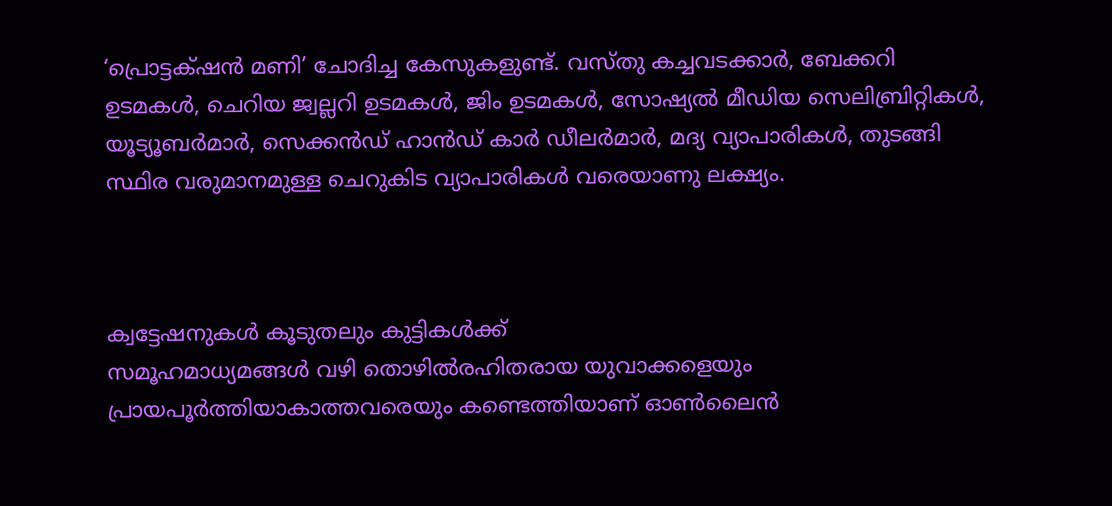‘പ്രൊട്ടക്‌ഷൻ മണി’ ചോദിച്ച കേസുകളുണ്ട്. വസ്തു കച്ചവടക്കാർ, ബേക്കറി ഉടമകൾ, ചെറിയ ജ്വല്ലറി ഉടമകൾ, ജിം ഉടമകൾ, സോഷ്യൽ മീഡിയ സെലിബ്രിറ്റികൾ, യൂട്യൂബർമാർ, സെക്കൻഡ് ഹാൻഡ് കാർ ഡീലർമാർ, മദ്യ വ്യാപാരികൾ, തുടങ്ങി സ്ഥിര വരുമാനമുള്ള ചെറുകിട വ്യാപാരികള്‍ വരെയാണു ലക്ഷ്യം.



ക്വട്ടേഷനുകൾ കൂടുതലും കുട്ടികൾക്ക്
സമൂഹമാധ്യമങ്ങൾ വഴി തൊഴിൽരഹിതരായ യുവാക്കളെയും പ്രായപൂർത്തിയാകാത്തവരെയും കണ്ടെത്തിയാണ് ഓൺലൈൻ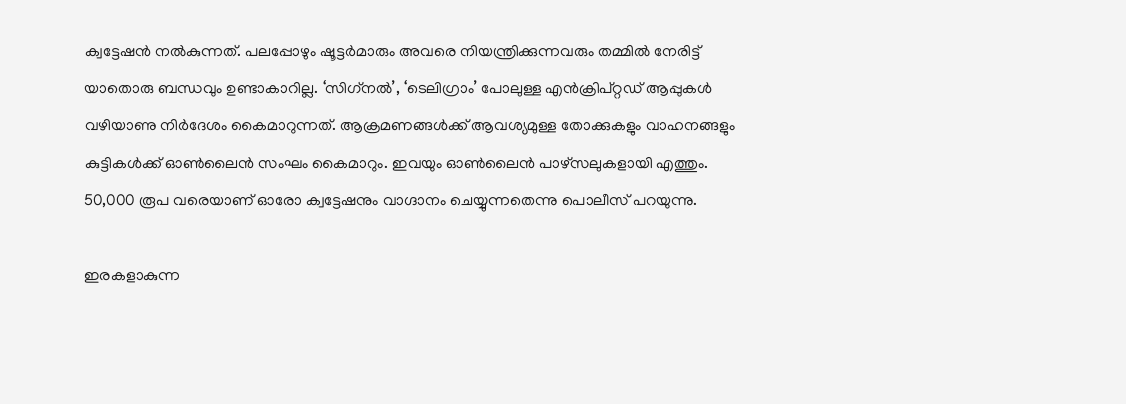ക്വട്ടേഷൻ നൽകുന്നത്. പലപ്പോഴും ഷൂട്ടർമാരും അവരെ നിയന്ത്രിക്കുന്നവരും തമ്മിൽ നേരിട്ട് യാതൊരു ബന്ധവും ഉണ്ടാകാറില്ല. ‘സിഗ്‌നൽ’, ‘ടെലിഗ്രാം’ പോലുള്ള എൻക്രിപ്റ്റഡ് ആപ്പുകൾ വഴിയാണു നിർദേശം കൈമാറുന്നത്. ആക്രമണങ്ങൾക്ക് ആവശ്യമുള്ള തോക്കുകളും വാഹനങ്ങളും കുട്ടികൾക്ക് ഓൺലൈൻ സംഘം കൈമാറും. ഇവയും ഓൺലൈൻ പാഴ്സലുകളായി എത്തും. 50,000 രൂപ വരെയാണ് ഓരോ ക്വട്ടേഷനും വാഗ്ദാനം ചെയ്യുന്നതെന്നു പൊലീസ് പറയുന്നു.

ഇരകളാകുന്ന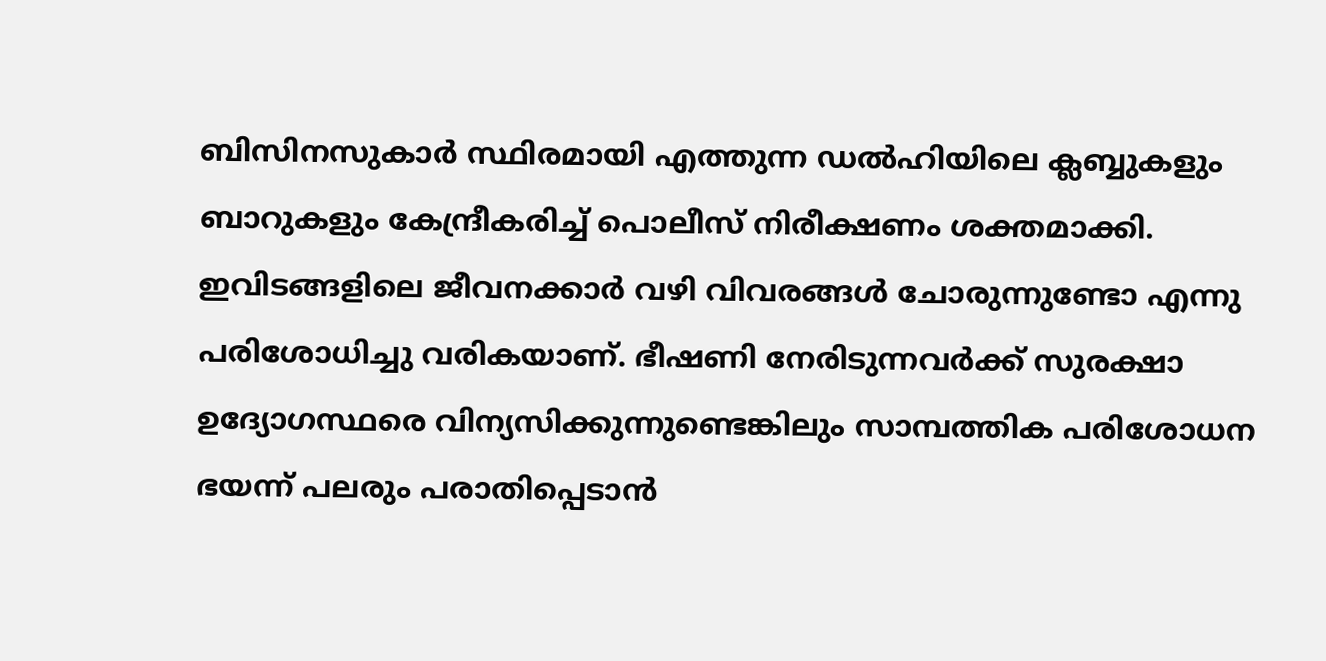ബിസിനസുകാർ സ്ഥിരമായി എത്തുന്ന ഡൽഹിയിലെ ക്ലബ്ബുകളും ബാറുകളും കേന്ദ്രീകരിച്ച് പൊലീസ് നിരീക്ഷണം ശക്തമാക്കി. ഇവിടങ്ങളിലെ ജീവനക്കാർ വഴി വിവരങ്ങൾ ചോരുന്നുണ്ടോ എന്നു പരിശോധിച്ചു വരികയാണ്. ഭീഷണി നേരിടുന്നവർക്ക് സുരക്ഷാ ഉദ്യോഗസ്ഥരെ വിന്യസിക്കുന്നുണ്ടെങ്കിലും സാമ്പത്തിക പരിശോധന ഭയന്ന് പലരും പരാതിപ്പെടാൻ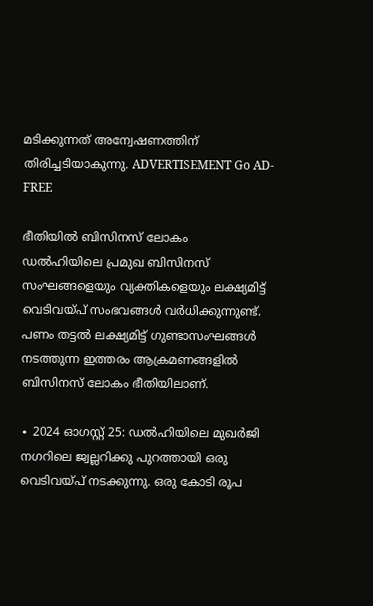മടിക്കുന്നത് അന്വേഷണത്തിന് തിരിച്ചടിയാകുന്നു. ADVERTISEMENT Go AD-FREE

ഭീതിയിൽ ബിസിനസ് ലോകം
ഡൽഹിയിലെ പ്രമുഖ ബിസിനസ് സംഘങ്ങളെയും വ്യക്തികളെയും ലക്ഷ്യമിട്ട് വെടിവയ്പ് സംഭവങ്ങൾ വർധിക്കുന്നുണ്ട്. പണം തട്ടൽ ലക്ഷ്യമിട്ട് ഗുണ്ടാസംഘങ്ങൾ നടത്തുന്ന ഇത്തരം ആക്രമണങ്ങളിൽ ബിസിനസ് ലോകം ഭീതിയിലാണ്.

∙ 2024 ഓഗസ്റ്റ് 25: ഡൽഹിയിലെ മുഖർജി നഗറിലെ ജ്വല്ലറിക്കു പുറത്തായി ഒരു വെടിവയ്പ് നടക്കുന്നു. ഒരു കോടി രൂപ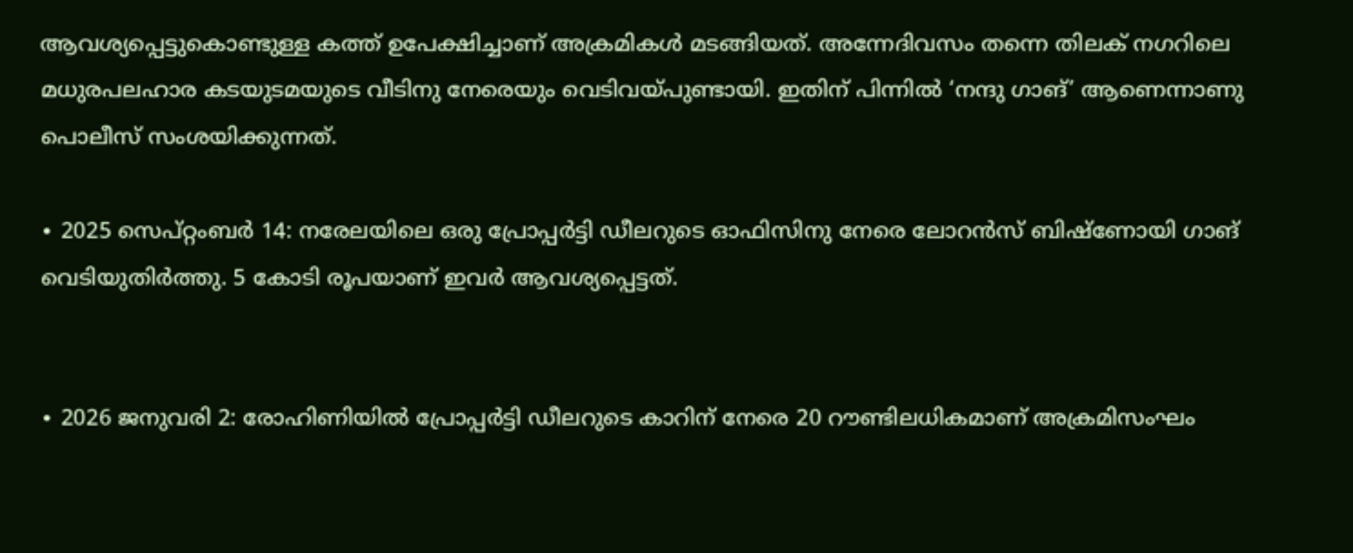ആവശ്യപ്പെട്ടുകൊണ്ടുള്ള കത്ത് ഉപേക്ഷിച്ചാണ് അക്രമികൾ മടങ്ങിയത്. അന്നേദിവസം തന്നെ തിലക് നഗറിലെ മധുരപലഹാര കടയുടമയുടെ വീടിനു നേരെയും വെടിവയ്പുണ്ടായി. ഇതിന് പിന്നിൽ ‘നന്ദു ഗാങ്’ ആണെന്നാണു പൊലീസ് സംശയിക്കുന്നത്.

∙ 2025 സെപ്റ്റംബർ 14: നരേലയിലെ ഒരു പ്രോപ്പർട്ടി ഡീലറുടെ ഓഫിസിനു നേരെ ലോറൻസ് ബിഷ്ണോയി ഗാങ് വെടിയുതിർത്തു. 5 കോടി രൂപയാണ് ഇവർ ആവശ്യപ്പെട്ടത്.


∙ 2026 ജനുവരി 2: രോഹിണിയിൽ പ്രോപ്പർട്ടി ഡീലറുടെ കാറിന് നേരെ 20 റൗണ്ടിലധികമാണ് അക്രമിസംഘം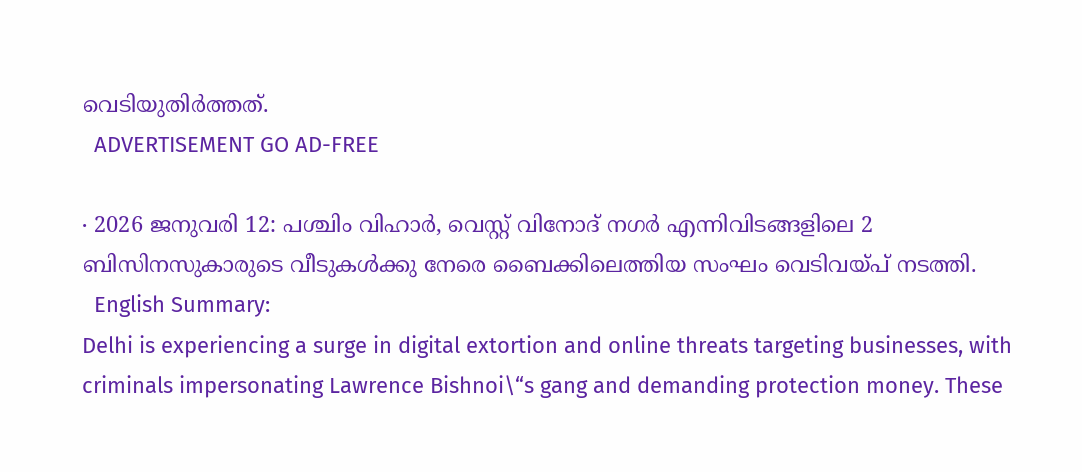വെടിയുതിർത്തത്.
  ADVERTISEMENT GO AD-FREE

∙ 2026 ജനുവരി 12: പശ്ചിം വിഹാർ, വെസ്റ്റ് വിനോദ് നഗർ എന്നിവിടങ്ങളിലെ 2 ബിസിനസുകാരുടെ വീടുകൾക്കു നേരെ ബൈക്കിലെത്തിയ സംഘം വെടിവയ്പ് നടത്തി.
  English Summary:
Delhi is experiencing a surge in digital extortion and online threats targeting businesses, with criminals impersonating Lawrence Bishnoi\“s gang and demanding protection money. These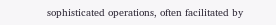sophisticated operations, often facilitated by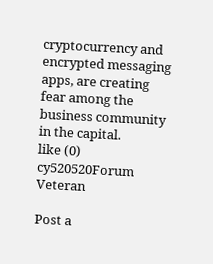cryptocurrency and encrypted messaging apps, are creating fear among the business community in the capital.
like (0)
cy520520Forum Veteran

Post a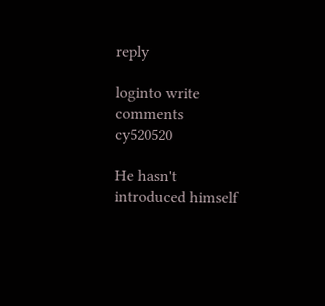reply

loginto write comments
cy520520

He hasn't introduced himself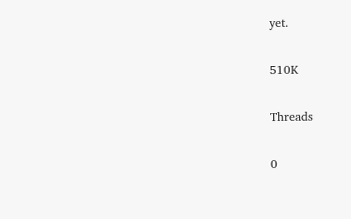yet.

510K

Threads

0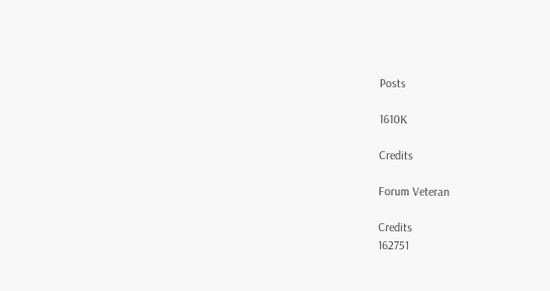Posts

1610K

Credits

Forum Veteran

Credits
162751